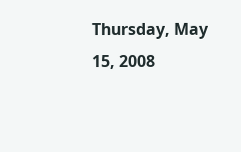Thursday, May 15, 2008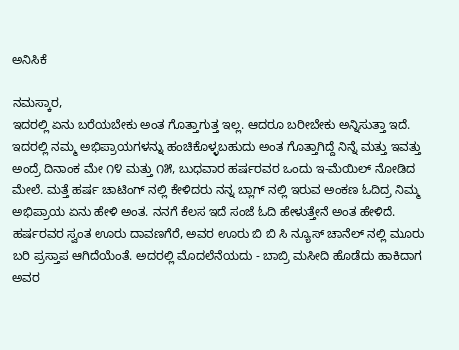ಅನಿಸಿಕೆ

ನಮಸ್ಕಾರ,
ಇದರಲ್ಲಿ ಏನು ಬರೆಯಬೇಕು ಅಂತ ಗೊತ್ತಾಗುತ್ತ ಇಲ್ಲ. ಆದರೂ ಬರೀಬೇಕು ಅನ್ನಿಸುತ್ತಾ ಇದೆ. ಇದರಲ್ಲಿ ನಮ್ಮ ಅಭಿಪ್ರಾಯಗಳನ್ನು ಹಂಚಿಕೊಳ್ಳಬಹುದು ಅಂತ ಗೊತ್ತಾಗಿದ್ದೆ ನಿನ್ನೆ ಮತ್ತು ಇವತ್ತು ಅಂದ್ರೆ ದಿನಾಂಕ ಮೇ ೧೪ ಮತ್ತು ೧೫, ಬುಧವಾರ ಹರ್ಷರವರ ಒಂದು ಇ-ಮೆಯಿಲ್ ನೋಡಿದ ಮೇಲೆ. ಮತ್ತೆ ಹರ್ಷ ಚಾಟಿಂಗ್ ನಲ್ಲಿ ಕೇಳಿದರು ನನ್ನ ಬ್ಲಾಗ್ ನಲ್ಲಿ ಇರುವ ಅಂಕಣ ಓದಿದ್ರ ನಿಮ್ಮ ಅಭಿಪ್ರಾಯ ಏನು ಹೇಳಿ ಅಂತ. ನನಗೆ ಕೆಲಸ ಇದೆ ಸಂಜೆ ಓದಿ ಹೇಳುತ್ತೇನೆ ಅಂತ ಹೇಳಿದೆ. ಹರ್ಷರವರ ಸ್ವಂತ ಊರು ದಾವಣಗೆರೆ, ಅವರ ಊರು ಬಿ ಬಿ ಸಿ ನ್ಯೂಸ್ ಚಾನೆಲ್ ನಲ್ಲಿ ಮೂರು ಬರಿ ಪ್ರಸ್ತಾಪ ಆಗಿದೆಯೆಂತೆ. ಅದರಲ್ಲಿ ಮೊದಲೆನೆಯದು - ಬಾಬ್ರಿ ಮಸೀದಿ ಹೊಡೆದು ಹಾಕಿದಾಗ ಅವರ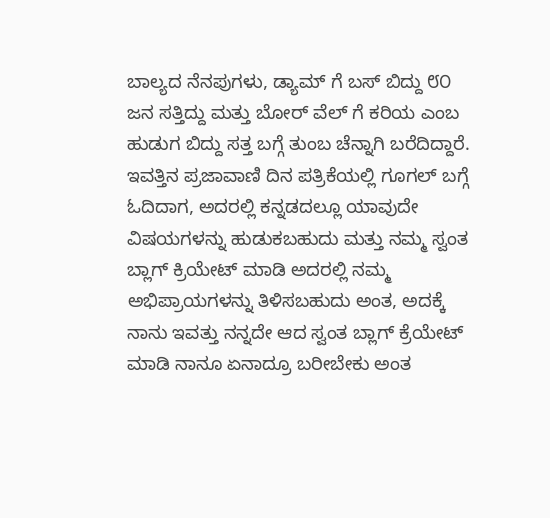ಬಾಲ್ಯದ ನೆನಪುಗಳು, ಡ್ಯಾಮ್ ಗೆ ಬಸ್ ಬಿದ್ದು ೮೦ ಜನ ಸತ್ತಿದ್ದು ಮತ್ತು ಬೋರ್ ವೆಲ್ ಗೆ ಕರಿಯ ಎಂಬ ಹುಡುಗ ಬಿದ್ದು ಸತ್ತ ಬಗ್ಗೆ ತುಂಬ ಚೆನ್ನಾಗಿ ಬರೆದಿದ್ದಾರೆ. ಇವತ್ತಿನ ಪ್ರಜಾವಾಣಿ ದಿನ ಪತ್ರಿಕೆಯಲ್ಲಿ ಗೂಗಲ್ ಬಗ್ಗೆ ಓದಿದಾಗ, ಅದರಲ್ಲಿ ಕನ್ನಡದಲ್ಲೂ ಯಾವುದೇ ವಿಷಯಗಳನ್ನು ಹುಡುಕಬಹುದು ಮತ್ತು ನಮ್ಮ ಸ್ವಂತ ಬ್ಲಾಗ್ ಕ್ರಿಯೇಟ್ ಮಾಡಿ ಅದರಲ್ಲಿ ನಮ್ಮ ಅಭಿಪ್ರಾಯಗಳನ್ನು ತಿಳಿಸಬಹುದು ಅಂತ, ಅದಕ್ಕೆ ನಾನು ಇವತ್ತು ನನ್ನದೇ ಆದ ಸ್ವಂತ ಬ್ಲಾಗ್ ಕ್ರೆಯೇಟ್ ಮಾಡಿ ನಾನೂ ಏನಾದ್ರೂ ಬರೀಬೇಕು ಅಂತ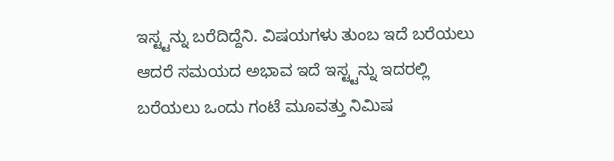ಇಸ್ಟ್ಟನ್ನು ಬರೆದಿದ್ದೆನಿ. ವಿಷಯಗಳು ತುಂಬ ಇದೆ ಬರೆಯಲು ಆದರೆ ಸಮಯದ ಅಭಾವ ಇದೆ ಇಸ್ಟ್ಟನ್ನು ಇದರಲ್ಲಿ ಬರೆಯಲು ಒಂದು ಗಂಟೆ ಮೂವತ್ತು ನಿಮಿಷ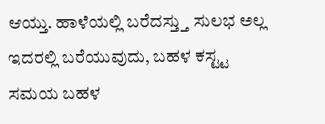ಆಯ್ತು. ಹಾಳೆಯಲ್ಲಿ ಬರೆದಸ್ತ್ತು ಸುಲಭ ಅಲ್ಲ ಇದರಲ್ಲಿ ಬರೆಯುವುದು, ಬಹಳ ಕಸ್ಟ್ಟ ಸಮಯ ಬಹಳ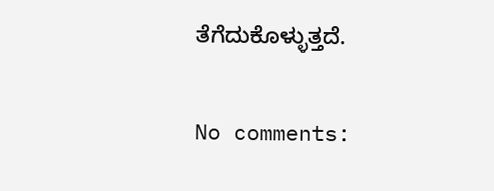ತೆಗೆದುಕೊಳ್ಳುತ್ತದೆ.

No comments: